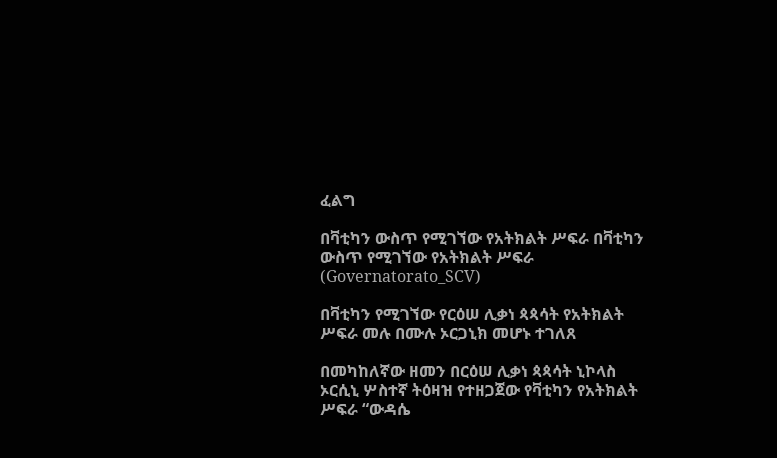ፈልግ

በቫቲካን ውስጥ የሚገኘው የአትክልት ሥፍራ በቫቲካን ውስጥ የሚገኘው የአትክልት ሥፍራ   (Governatorato_SCV)

በቫቲካን የሚገኘው የርዕሠ ሊቃነ ጳጳሳት የአትክልት ሥፍራ መሉ በሙሉ ኦርጋኒክ መሆኑ ተገለጸ

በመካከለኛው ዘመን በርዕሠ ሊቃነ ጳጳሳት ኒኮላስ ኦርሲኒ ሦስተኛ ትዕዛዝ የተዘጋጀው የቫቲካን የአትክልት ሥፍራ “ውዳሴ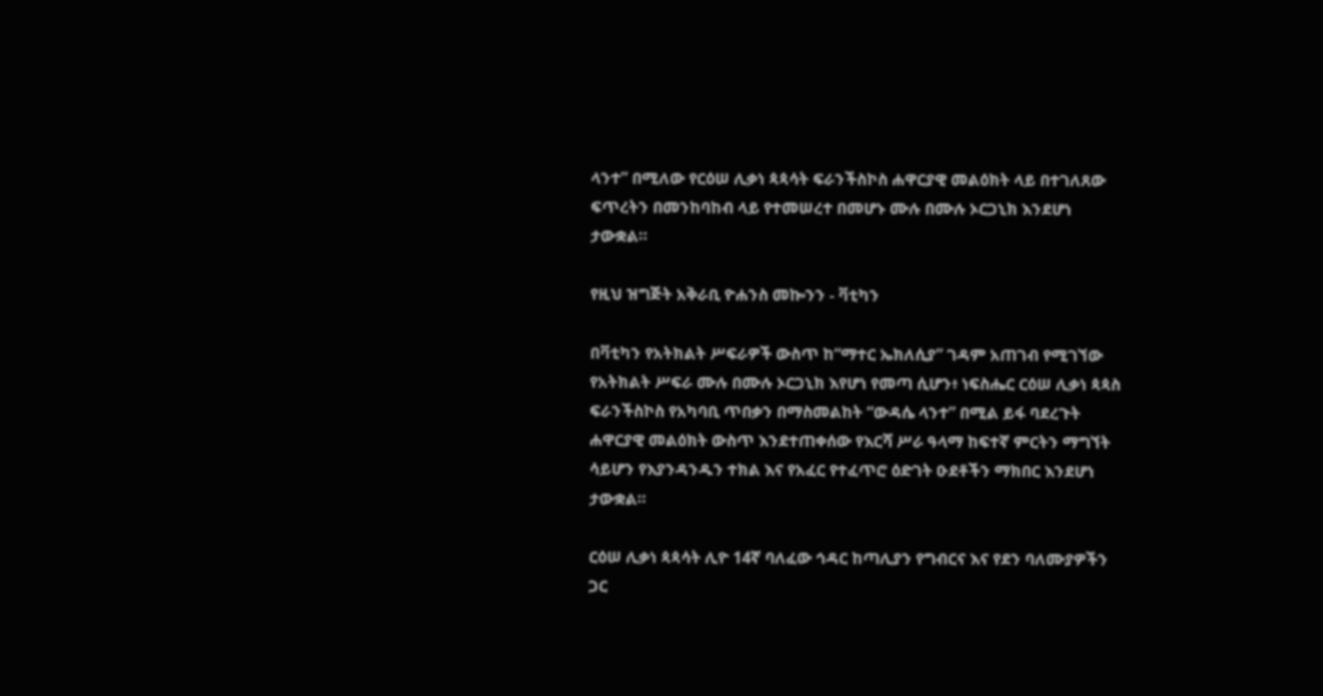ላንተ” በሚለው የርዕሠ ሊቃነ ጳጳሳት ፍራንችስኮስ ሐዋርያዊ መልዕክት ላይ በተገለጸው ፍጥረትን በመንከባከብ ላይ የተመሠረተ በመሆኑ ሙሉ በሙሉ ኦርጋኒክ እንደሆነ ታውቋል።

የዚህ ዝግጅት አቅራቢ ዮሐንስ መኰንን - ቫቲካን

በቫቲካን የአትክልት ሥፍራዎች ውስጥ ከ“ማተር ኤክለሲያ” ገዳም አጠገብ የሚገኘው የአትክልት ሥፍራ ሙሉ በሙሉ ኦርጋኒክ እየሆነ የመጣ ሲሆን፥ ነፍስሔር ርዕሠ ሊቃነ ጳጳስ ፍራንችስኮስ የአካባቢ ጥበቃን በማስመልከት “ውዳሴ ላንተ” በሚል ይፋ ባደረጉት ሐዋርያዊ መልዕክት ውስጥ እንደተጠቀሰው የእርሻ ሥራ ዓላማ ከፍተኛ ምርትን ማግኘት ሳይሆን የእያንዳንዱን ተክል እና የአፈር የተፈጥሮ ዕድገት ዑደቶችን ማክበር እንደሆነ ታውቋል።

ርዕሠ ሊቃነ ጳጳሳት ሊዮ 14ኛ ባለፈው ኅዳር ከጣሊያን የግብርና እና የደን ባለሙያዎችን ጋር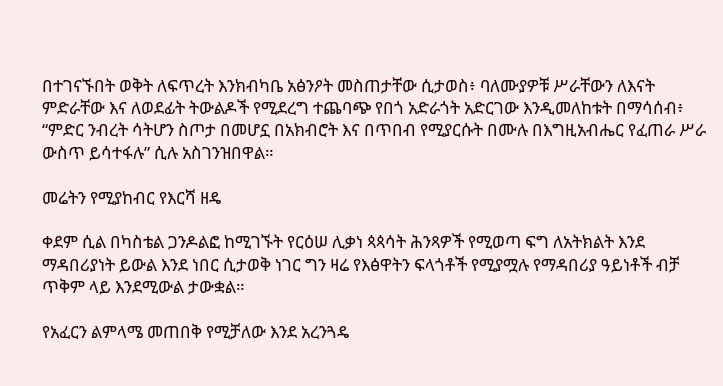በተገናኙበት ወቅት ለፍጥረት እንክብካቤ አፅንዖት መስጠታቸው ሲታወስ፥ ባለሙያዎቹ ሥራቸውን ለእናት ምድራቸው እና ለወደፊት ትውልዶች የሚደረግ ተጨባጭ የበጎ አድራጎት አድርገው እንዲመለከቱት በማሳሰብ፥ “ምድር ንብረት ሳትሆን ስጦታ በመሆኗ በአክብሮት እና በጥበብ የሚያርሱት በሙሉ በእግዚአብሔር የፈጠራ ሥራ ውስጥ ይሳተፋሉ” ሲሉ አስገንዝበዋል።

መሬትን የሚያከብር የእርሻ ዘዴ

ቀደም ሲል በካስቴል ጋንዶልፎ ከሚገኙት የርዕሠ ሊቃነ ጳጳሳት ሕንጻዎች የሚወጣ ፍግ ለአትክልት እንደ ማዳበሪያነት ይውል እንደ ነበር ሲታወቅ ነገር ግን ዛሬ የእፅዋትን ፍላጎቶች የሚያሟሉ የማዳበሪያ ዓይነቶች ብቻ ጥቅም ላይ እንደሚውል ታውቋል።

የአፈርን ልምላሜ መጠበቅ የሚቻለው እንደ አረንጓዴ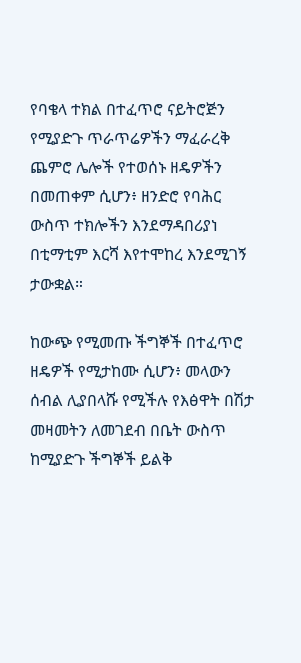የባቄላ ተክል በተፈጥሮ ናይትሮጅን የሚያድጉ ጥራጥሬዎችን ማፈራረቅ ጨምሮ ሌሎች የተወሰኑ ዘዴዎችን በመጠቀም ሲሆን፥ ዘንድሮ የባሕር ውስጥ ተክሎችን እንደማዳበሪያነ በቲማቲም እርሻ እየተሞከረ እንደሚገኝ ታውቋል።

ከውጭ የሚመጡ ችግኞች በተፈጥሮ ዘዴዎች የሚታከሙ ሲሆን፥ መላውን ሰብል ሊያበላሹ የሚችሉ የእፅዋት በሽታ መዛመትን ለመገደብ በቤት ውስጥ ከሚያድጉ ችግኞች ይልቅ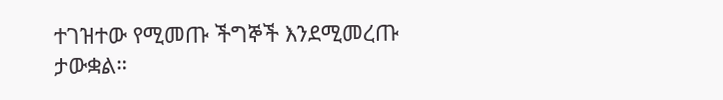ተገዝተው የሚመጡ ችግኞች እንደሚመረጡ ታውቋል።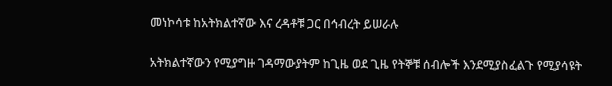መነኮሳቱ ከአትክልተኛው እና ረዳቶቹ ጋር በኅብረት ይሠራሉ

አትክልተኛውን የሚያግዙ ገዳማውያትም ከጊዜ ወደ ጊዜ የትኞቹ ሰብሎች እንደሚያስፈልጉ የሚያሳዩት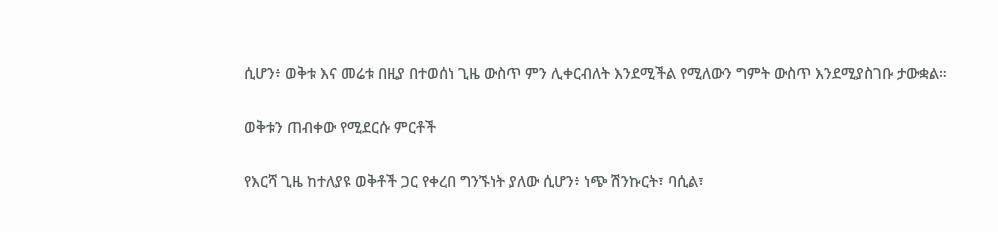ሲሆን፥ ወቅቱ እና መሬቱ በዚያ በተወሰነ ጊዜ ውስጥ ምን ሊቀርብለት እንደሚችል የሚለውን ግምት ውስጥ እንደሚያስገቡ ታውቋል።

ወቅቱን ጠብቀው የሚደርሱ ምርቶች

የእርሻ ጊዜ ከተለያዩ ወቅቶች ጋር የቀረበ ግንኙነት ያለው ሲሆን፥ ነጭ ሽንኩርት፣ ባሲል፣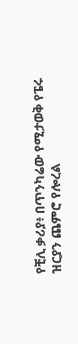የቺሊ ቃሪያ፥ በጥንካሬው የሚታወቅ የፔሩ ዝርያን ጨምሮ የሎረል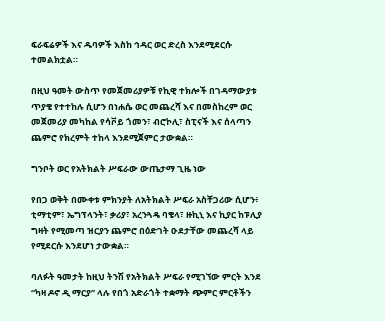ፍራፍሬዎች እና ዱባዎች እስከ ኅዳር ወር ድረስ እንደሚደርሱ ተመልክቷል።

በዚህ ዓመት ውስጥ የመጀመሪያዎቹ የኪዊ ተክሎች በገዳማውያቱ ጥያቄ የተተከሉ ሲሆን በነሐሴ ወር መጨረሻ እና በመስከረም ወር መጀመሪያ መካከል የሳቮይ ጎመን፣ ብሮኮሊ፣ ስፒናች እና ሰላጣን ጨምሮ የክረምት ተከላ እንደሚጀምር ታውቋል።

ግንቦት ወር የአትክልት ሥፍራው ውጤታማ ጊዜ ነው

የበጋ ወቅት በሙቀቱ ምክንያት ለአትክልት ሥፍራ አስቸጋሪው ሲሆን፥ ቲማቲም፣ ኤግፕላንት፣ ቃሪያ፣ አረንጓዴ ባቄላ፣ ዙኪኒ እና ኪያር ከፑሊያ ግዛት የሚመጣ ዝርያን ጨምሮ በዕድገት ዑደታቸው መጨረሻ ላይ የሚደርሱ እንደሆነ ታውቋል።

ባለፉት ዓመታት ከዚህ ትንሽ የአትክልት ሥፍራ የሚገኘው ምርት እንደ “ካዛ ዶኖ ዲ ማርያ” ላሉ የበጎ አድራጎት ተቋማት ጭምር ምርቶችን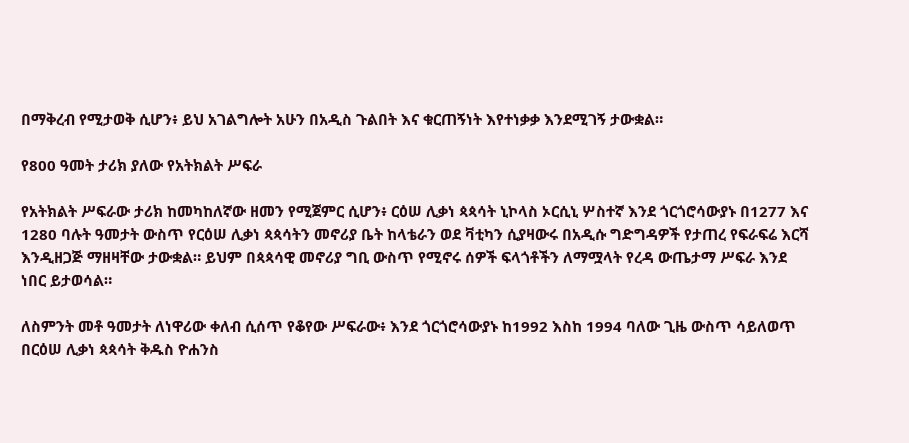በማቅረብ የሚታወቅ ሲሆን፥ ይህ አገልግሎት አሁን በአዲስ ጉልበት እና ቁርጠኝነት እየተነቃቃ እንደሚገኝ ታውቋል።

የ800 ዓመት ታሪክ ያለው የአትክልት ሥፍራ

የአትክልት ሥፍራው ታሪክ ከመካከለኛው ዘመን የሚጀምር ሲሆን፥ ርዕሠ ሊቃነ ጳጳሳት ኒኮላስ ኦርሲኒ ሦስተኛ እንደ ጎርጎሮሳውያኑ በ1277 እና 1280 ባሉት ዓመታት ውስጥ የርዕሠ ሊቃነ ጳጳሳትን መኖሪያ ቤት ከላቴራን ወደ ቫቲካን ሲያዛውሩ በአዲሱ ግድግዳዎች የታጠረ የፍራፍሬ እርሻ እንዲዘጋጅ ማዘዛቸው ታውቋል። ይህም በጳጳሳዊ መኖሪያ ግቢ ውስጥ የሚኖሩ ሰዎች ፍላጎቶችን ለማሟላት የረዳ ውጤታማ ሥፍራ እንደ ነበር ይታወሳል።

ለስምንት መቶ ዓመታት ለነዋሪው ቀለብ ሲሰጥ የቆየው ሥፍራው፥ እንደ ጎርጎሮሳውያኑ ከ1992 እስከ 1994 ባለው ጊዜ ውስጥ ሳይለወጥ በርዕሠ ሊቃነ ጳጳሳት ቅዱስ ዮሐንስ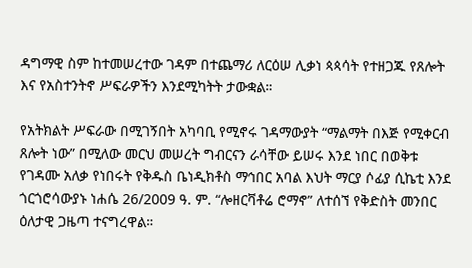ዳግማዊ ስም ከተመሠረተው ገዳም በተጨማሪ ለርዕሠ ሊቃነ ጳጳሳት የተዘጋጁ የጸሎት እና የአስተንትኖ ሥፍራዎችን እንደሚካትት ታውቋል።

የአትክልት ሥፍራው በሚገኝበት አካባቢ የሚኖሩ ገዳማውያት “ማልማት በእጅ የሚቀርብ ጸሎት ነው” በሚለው መርህ መሠረት ግብርናን ራሳቸው ይሠሩ እንደ ነበር በወቅቱ የገዳሙ አለቃ የነበሩት የቅዱስ ቤነዲክቶስ ማኅበር አባል እህት ማርያ ሶፊያ ሲኬቲ እንደ ጎርጎሮሳውያኑ ነሐሴ 26/2009 ዓ. ም. “ሎዘርቫቶሬ ሮማኖ” ለተሰኘ የቅድስት መንበር ዕለታዊ ጋዜጣ ተናግረዋል።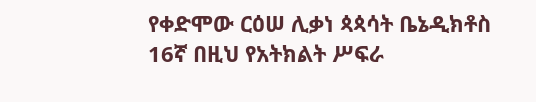የቀድሞው ርዕሠ ሊቃነ ጳጳሳት ቤኔዲክቶስ 16ኛ በዚህ የአትክልት ሥፍራ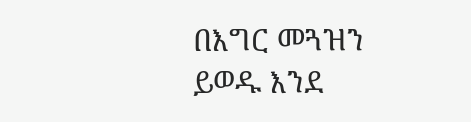በእግር መጓዝን ይወዱ እንደ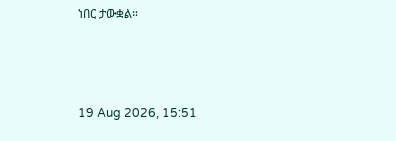ነበር ታውቋል።



19 Aug 2026, 15:51